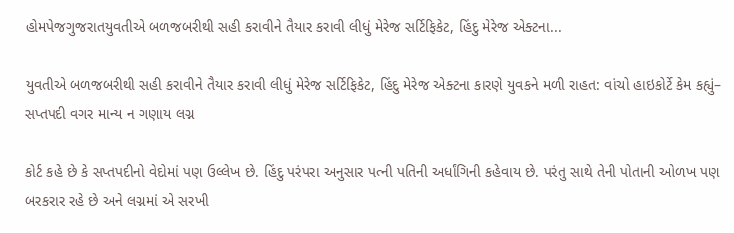હોમપેજગુજરાતયુવતીએ બળજબરીથી સહી કરાવીને તૈયાર કરાવી લીધું મેરેજ સર્ટિફિકેટ, હિંદુ મેરેજ એક્ટના...

યુવતીએ બળજબરીથી સહી કરાવીને તૈયાર કરાવી લીધું મેરેજ સર્ટિફિકેટ, હિંદુ મેરેજ એક્ટના કારણે યુવકને મળી રાહત: વાંચો હાઇકોર્ટે કેમ કહ્યું– સપ્તપદી વગર માન્ય ન ગણાય લગ્ન

કોર્ટ કહે છે કે સપ્તપદીનો વેદોમાં પણ ઉલ્લેખ છે. હિંદુ પરંપરા અનુસાર પત્ની પતિની અર્ધાંગિની કહેવાય છે. પરંતુ સાથે તેની પોતાની ઓળખ પણ બરકરાર રહે છે અને લગ્નમાં એ સરખી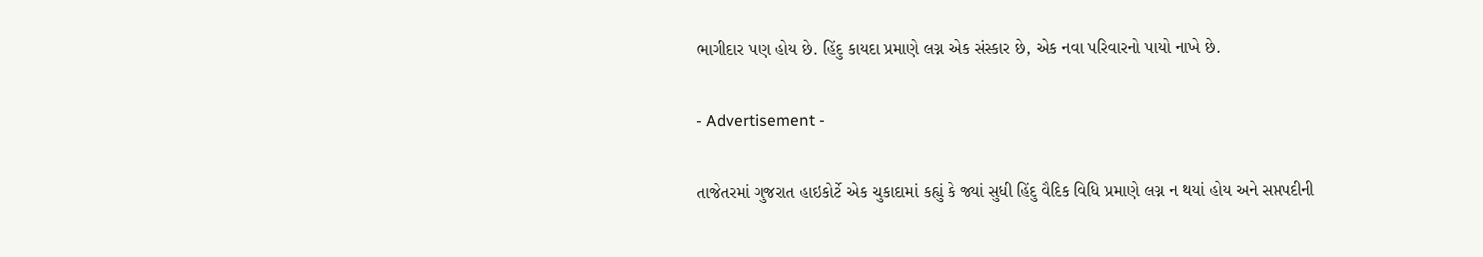ભાગીદાર પણ હોય છે. હિંદુ કાયદા પ્રમાણે લગ્ન એક સંસ્કાર છે, એક નવા પરિવારનો પાયો નાખે છે.

- Advertisement -

તાજેતરમાં ગુજરાત હાઇકોર્ટે એક ચુકાદામાં કહ્યું કે જ્યાં સુધી હિંદુ વૈદિક વિધિ પ્રમાણે લગ્ન ન થયાં હોય અને સપ્તપદીની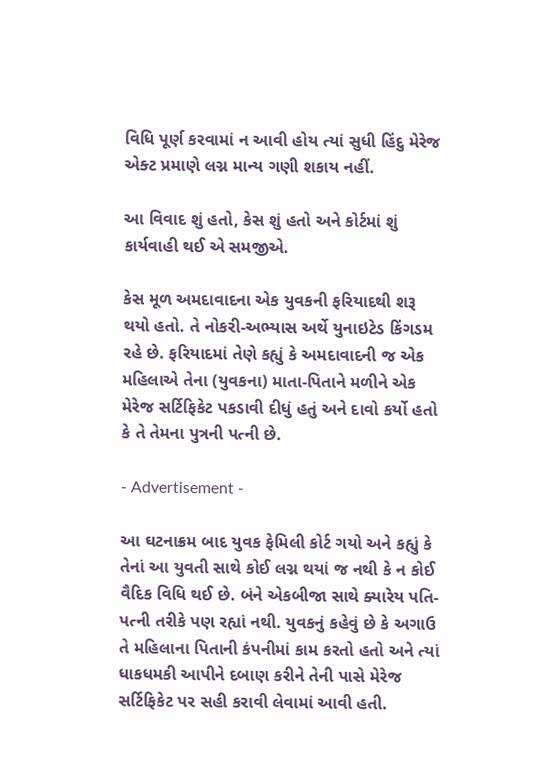વિધિ પૂર્ણ કરવામાં ન આવી હોય ત્યાં સુધી હિંદુ મેરેજ એક્ટ પ્રમાણે લગ્ન માન્ય ગણી શકાય નહીં.

આ વિવાદ શું હતો, કેસ શું હતો અને કોર્ટમાં શું કાર્યવાહી થઈ એ સમજીએ.

કેસ મૂળ અમદાવાદના એક યુવકની ફરિયાદથી શરૂ થયો હતો. તે નોકરી-અભ્યાસ અર્થે યુનાઇટેડ કિંગડમ રહે છે. ફરિયાદમાં તેણે કહ્યું કે અમદાવાદની જ એક મહિલાએ તેના (યુવકના) માતા-પિતાને મળીને એક મેરેજ સર્ટિફિકેટ પકડાવી દીધું હતું અને દાવો કર્યો હતો કે તે તેમના પુત્રની પત્ની છે.

- Advertisement -

આ ઘટનાક્રમ બાદ યુવક ફેમિલી કોર્ટ ગયો અને કહ્યું કે તેનાં આ યુવતી સાથે કોઈ લગ્ન થયાં જ નથી કે ન કોઈ વૈદિક વિધિ થઈ છે. બંને એકબીજા સાથે ક્યારેય પતિ-પત્ની તરીકે પણ રહ્યાં નથી. યુવકનું કહેવું છે કે અગાઉ તે મહિલાના પિતાની કંપનીમાં કામ કરતો હતો અને ત્યાં ધાકધમકી આપીને દબાણ કરીને તેની પાસે મેરેજ સર્ટિફિકેટ પર સહી કરાવી લેવામાં આવી હતી.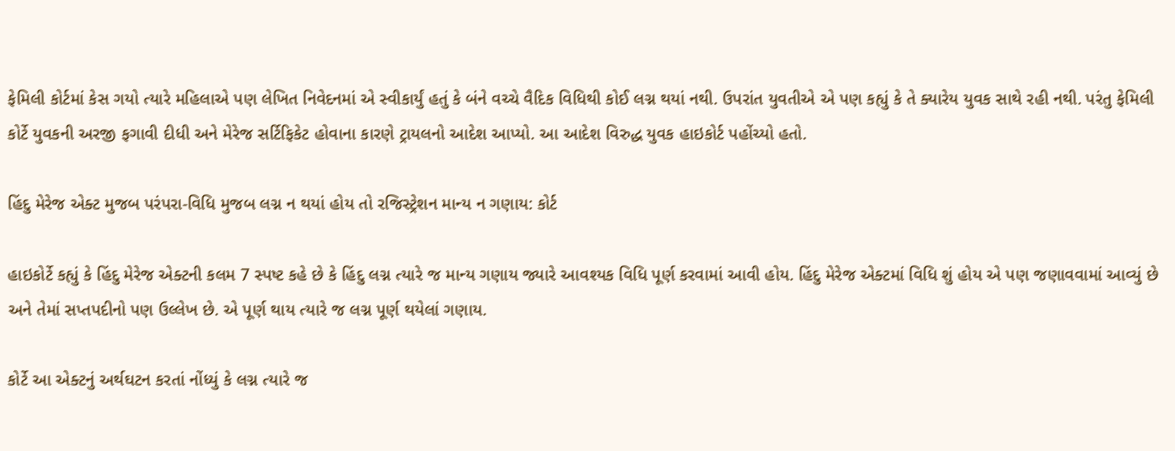ફેમિલી કોર્ટમાં કેસ ગયો ત્યારે મહિલાએ પણ લેખિત નિવેદનમાં એ સ્વીકાર્યું હતું કે બંને વચ્ચે વૈદિક વિધિથી કોઈ લગ્ન થયાં નથી. ઉપરાંત યુવતીએ એ પણ કહ્યું કે તે ક્યારેય યુવક સાથે રહી નથી. પરંતુ ફેમિલી કોર્ટે યુવકની અરજી ફગાવી દીધી અને મેરેજ સર્ટિફિકેટ હોવાના કારણે ટ્રાયલનો આદેશ આપ્યો. આ આદેશ વિરુદ્ધ યુવક હાઇકોર્ટ પહોંચ્યો હતો.

હિંદુ મેરેજ એક્ટ મુજબ પરંપરા-વિધિ મુજબ લગ્ન ન થયાં હોય તો રજિસ્ટ્રેશન માન્ય ન ગણાય: કોર્ટ

હાઇકોર્ટે કહ્યું કે હિંદુ મેરેજ એક્ટની કલમ 7 સ્પષ્ટ કહે છે કે હિંદુ લગ્ન ત્યારે જ માન્ય ગણાય જ્યારે આવશ્યક વિધિ પૂર્ણ કરવામાં આવી હોય. હિંદુ મેરેજ એક્ટમાં વિધિ શું હોય એ પણ જણાવવામાં આવ્યું છે અને તેમાં સપ્તપદીનો પણ ઉલ્લેખ છે. એ પૂર્ણ થાય ત્યારે જ લગ્ન પૂર્ણ થયેલાં ગણાય.

કોર્ટે આ એક્ટનું અર્થઘટન કરતાં નોંધ્યું કે લગ્ન ત્યારે જ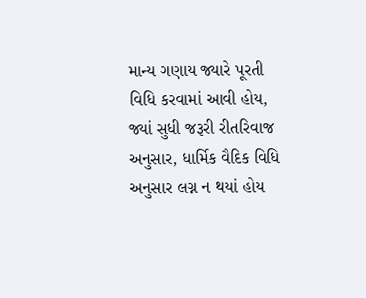માન્ય ગણાય જ્યારે પૂરતી વિધિ કરવામાં આવી હોય, જ્યાં સુધી જરૂરી રીતરિવાજ અનુસાર, ધાર્મિક વૈદિક વિધિ અનુસાર લગ્ન ન થયાં હોય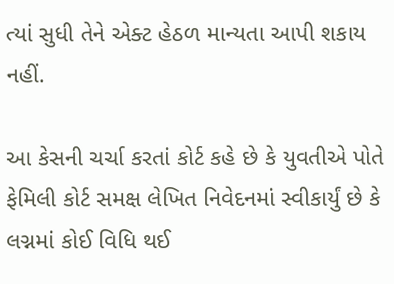ત્યાં સુધી તેને એક્ટ હેઠળ માન્યતા આપી શકાય નહીં.

આ કેસની ચર્ચા કરતાં કોર્ટ કહે છે કે યુવતીએ પોતે ફેમિલી કોર્ટ સમક્ષ લેખિત નિવેદનમાં સ્વીકાર્યું છે કે લગ્નમાં કોઈ વિધિ થઈ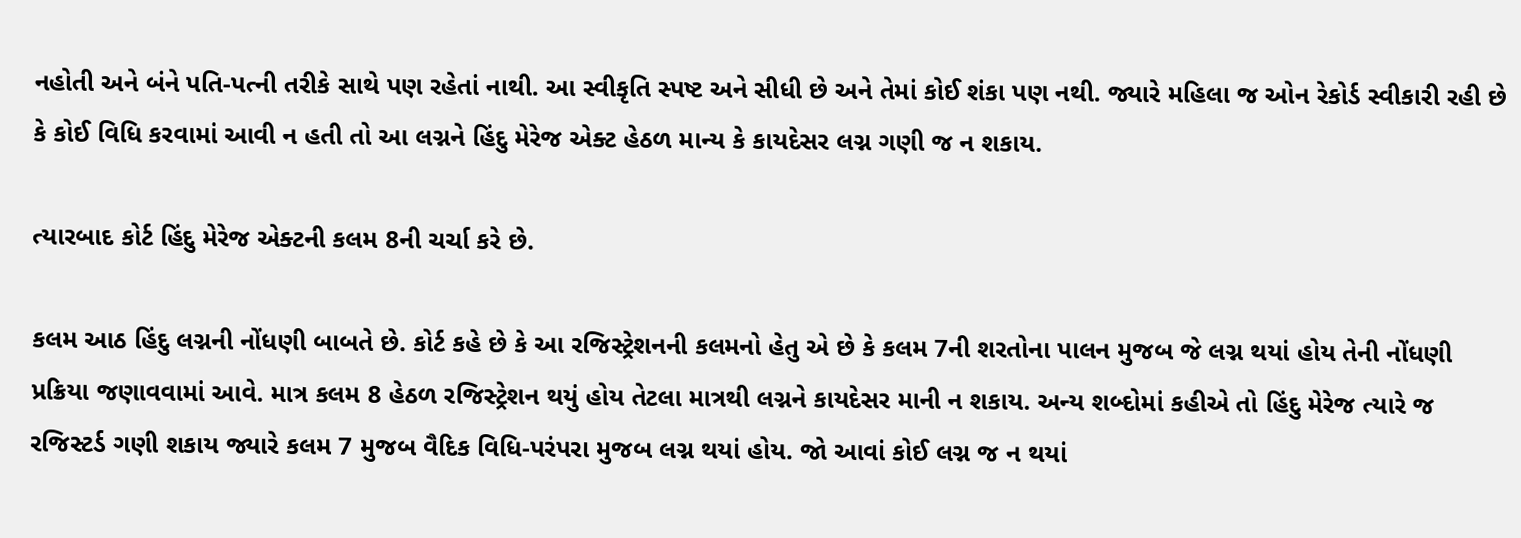નહોતી અને બંને પતિ-પત્ની તરીકે સાથે પણ રહેતાં નાથી. આ સ્વીકૃતિ સ્પષ્ટ અને સીધી છે અને તેમાં કોઈ શંકા પણ નથી. જ્યારે મહિલા જ ઓન રેકોર્ડ સ્વીકારી રહી છે કે કોઈ વિધિ કરવામાં આવી ન હતી તો આ લગ્નને હિંદુ મેરેજ એક્ટ હેઠળ માન્ય કે કાયદેસર લગ્ન ગણી જ ન શકાય.

ત્યારબાદ કોર્ટ હિંદુ મેરેજ એક્ટની કલમ 8ની ચર્ચા કરે છે.

કલમ આઠ હિંદુ લગ્નની નોંધણી બાબતે છે. કોર્ટ કહે છે કે આ રજિસ્ટ્રેશનની કલમનો હેતુ એ છે કે કલમ 7ની શરતોના પાલન મુજબ જે લગ્ન થયાં હોય તેની નોંધણી પ્રક્રિયા જણાવવામાં આવે. માત્ર કલમ 8 હેઠળ રજિસ્ટ્રેશન થયું હોય તેટલા માત્રથી લગ્નને કાયદેસર માની ન શકાય. અન્ય શબ્દોમાં કહીએ તો હિંદુ મેરેજ ત્યારે જ રજિસ્ટર્ડ ગણી શકાય જ્યારે કલમ 7 મુજબ વૈદિક વિધિ-પરંપરા મુજબ લગ્ન થયાં હોય. જો આવાં કોઈ લગ્ન જ ન થયાં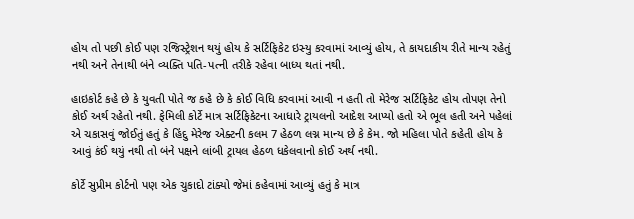હોય તો પછી કોઈ પણ રજિસ્ટ્રેશન થયું હોય કે સર્ટિફિકેટ ઇસ્યુ કરવામાં આવ્યું હોય, તે કાયદાકીય રીતે માન્ય રહેતું નથી અને તેનાથી બંને વ્યક્તિ પતિ-પત્ની તરીકે રહેવા બાધ્ય થતાં નથી.

હાઇકોર્ટ કહે છે કે યુવતી પોતે જ કહે છે કે કોઈ વિધિ કરવામાં આવી ન હતી તો મેરેજ સર્ટિફિકેટ હોય તોપણ તેનો કોઈ અર્થ રહેતો નથી. ફેમિલી કોર્ટે માત્ર સર્ટિફિકેટના આધારે ટ્રાયલનો આદેશ આપ્યો હતો એ ભૂલ હતી અને પહેલાં એ ચકાસવું જોઈતું હતું કે હિંદુ મેરેજ એક્ટની કલમ 7 હેઠળ લગ્ન માન્ય છે કે કેમ. જો મહિલા પોતે કહેતી હોય કે આવું કંઈ થયું નથી તો બંને પક્ષને લાંબી ટ્રાયલ હેઠળ ધકેલવાનો કોઈ અર્થ નથી.

કોર્ટે સુપ્રીમ કોર્ટનો પણ એક ચુકાદો ટાંક્યો જેમાં કહેવામાં આવ્યું હતું કે માત્ર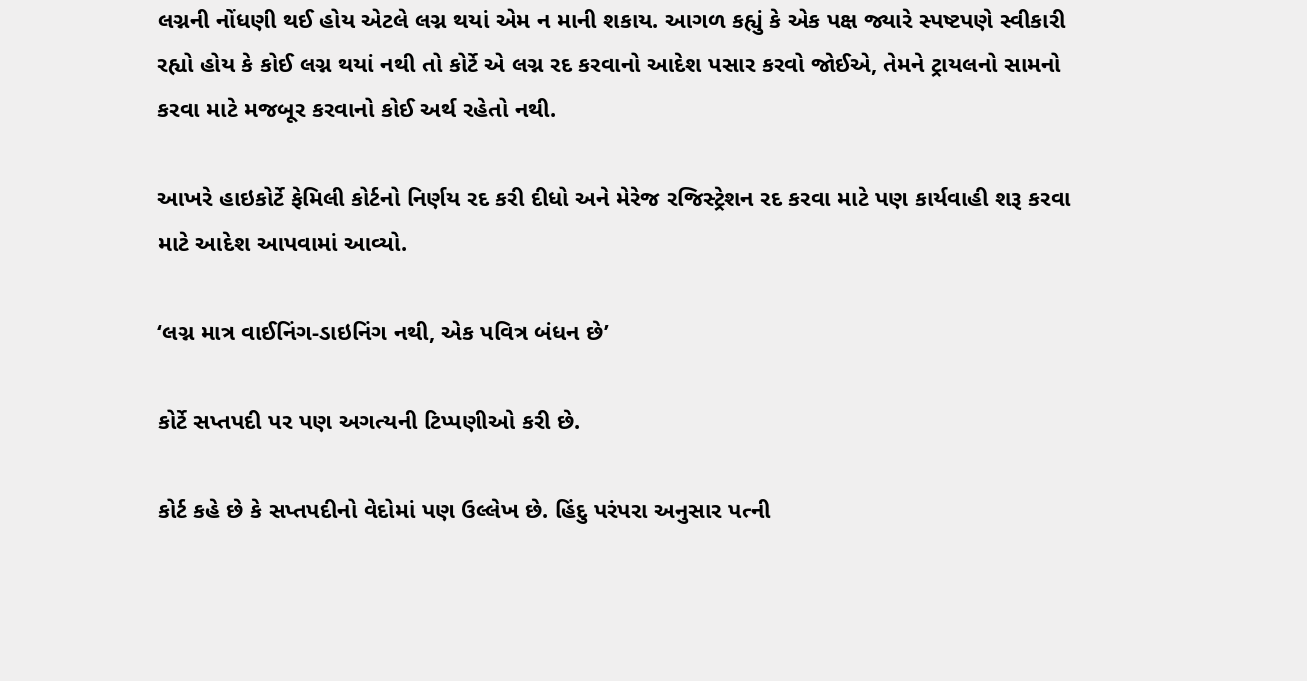લગ્નની નોંધણી થઈ હોય એટલે લગ્ન થયાં એમ ન માની શકાય. આગળ કહ્યું કે એક પક્ષ જ્યારે સ્પષ્ટપણે સ્વીકારી રહ્યો હોય કે કોઈ લગ્ન થયાં નથી તો કોર્ટે એ લગ્ન રદ કરવાનો આદેશ પસાર કરવો જોઈએ, તેમને ટ્રાયલનો સામનો કરવા માટે મજબૂર કરવાનો કોઈ અર્થ રહેતો નથી.

આખરે હાઇકોર્ટે ફેમિલી કોર્ટનો નિર્ણય રદ કરી દીધો અને મેરેજ રજિસ્ટ્રેશન રદ કરવા માટે પણ કાર્યવાહી શરૂ કરવા માટે આદેશ આપવામાં આવ્યો.

‘લગ્ન માત્ર વાઈનિંગ-ડાઇનિંગ નથી, એક પવિત્ર બંધન છે’

કોર્ટે સપ્તપદી પર પણ અગત્યની ટિપ્પણીઓ કરી છે.

કોર્ટ કહે છે કે સપ્તપદીનો વેદોમાં પણ ઉલ્લેખ છે. હિંદુ પરંપરા અનુસાર પત્ની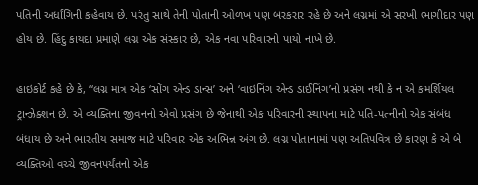પતિની અર્ધાંગિની કહેવાય છે. પરંતુ સાથે તેની પોતાની ઓળખ પણ બરકરાર રહે છે અને લગ્નમાં એ સરખી ભાગીદાર પણ હોય છે. હિંદુ કાયદા પ્રમાણે લગ્ન એક સંસ્કાર છે, એક નવા પરિવારનો પાયો નાખે છે.

હાઇકોર્ટ કહે છે કે, “લગ્ન માત્ર એક ‘સોંગ એન્ડ ડાન્સ’ અને ‘વાઇનિંગ એન્ડ ડાઈનિંગ’નો પ્રસંગ નથી કે ન એ કમર્શિયલ ટ્રાન્ઝેક્શન છે. એ વ્યક્તિના જીવનનો એવો પ્રસંગ છે જેનાથી એક પરિવારની સ્થાપના માટે પતિ-પત્નીનો એક સંબંધ બંધાય છે અને ભારતીય સમાજ માટે પરિવાર એક અભિન્ન અંગ છે. લગ્ન પોતાનામાં પણ અતિપવિત્ર છે કારણ કે એ બે વ્યક્તિઓ વચ્ચે જીવનપર્યંતનો એક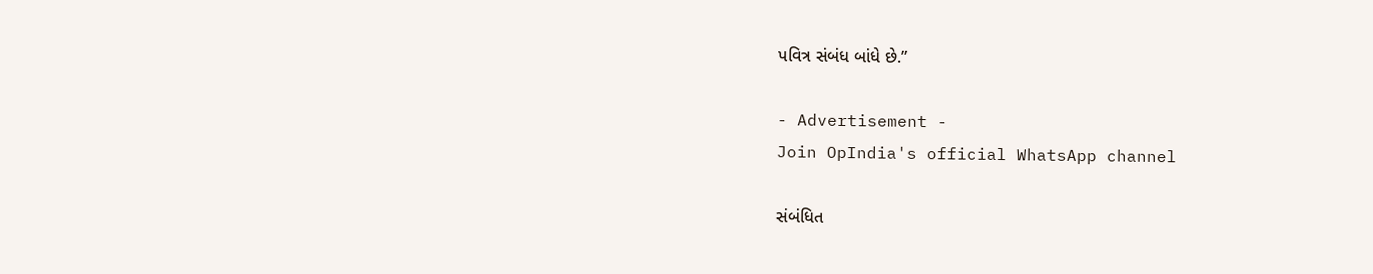પવિત્ર સંબંધ બાંધે છે.”

- Advertisement -
Join OpIndia's official WhatsApp channel

સંબંધિત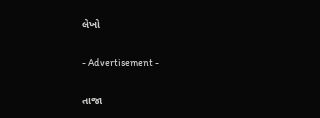લેખો

- Advertisement -

તાજા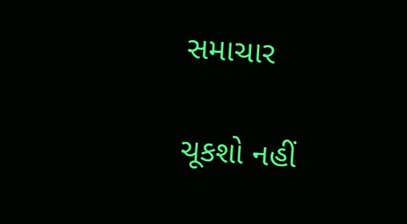સમાચાર

ચૂકશો નહીં